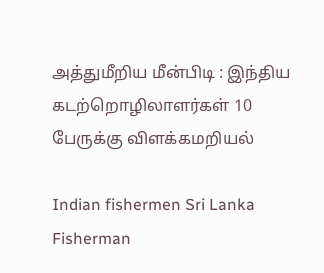அத்துமீறிய மீன்பிடி : இந்திய கடற்றொழிலாளர்கள் 10 பேருக்கு விளக்கமறியல்

Indian fishermen Sri Lanka Fisherman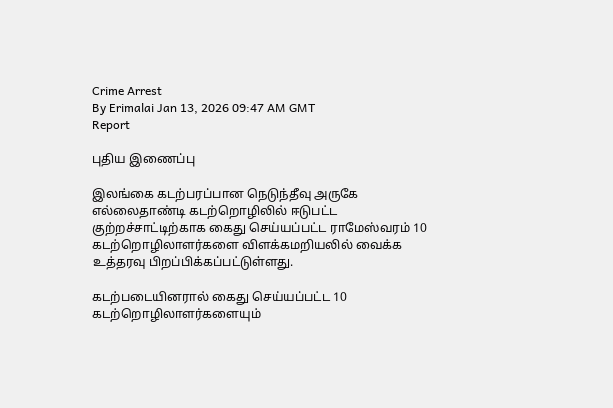Crime Arrest
By Erimalai Jan 13, 2026 09:47 AM GMT
Report

புதிய இணைப்பு

இலங்கை கடற்பரப்பான நெடுந்தீவு அருகே எல்லைதாண்டி கடற்றொழிலில் ஈடுபட்ட குற்றச்சாட்டிற்காக கைது செய்யப்பட்ட ராமேஸ்வரம் 10 கடற்றொழிலாளர்களை விளக்கமறியலில் வைக்க உத்தரவு பிறப்பிக்கப்பட்டுள்ளது.

கடற்படையினரால் கைது செய்யப்பட்ட 10 கடற்றொழிலாளர்களையும்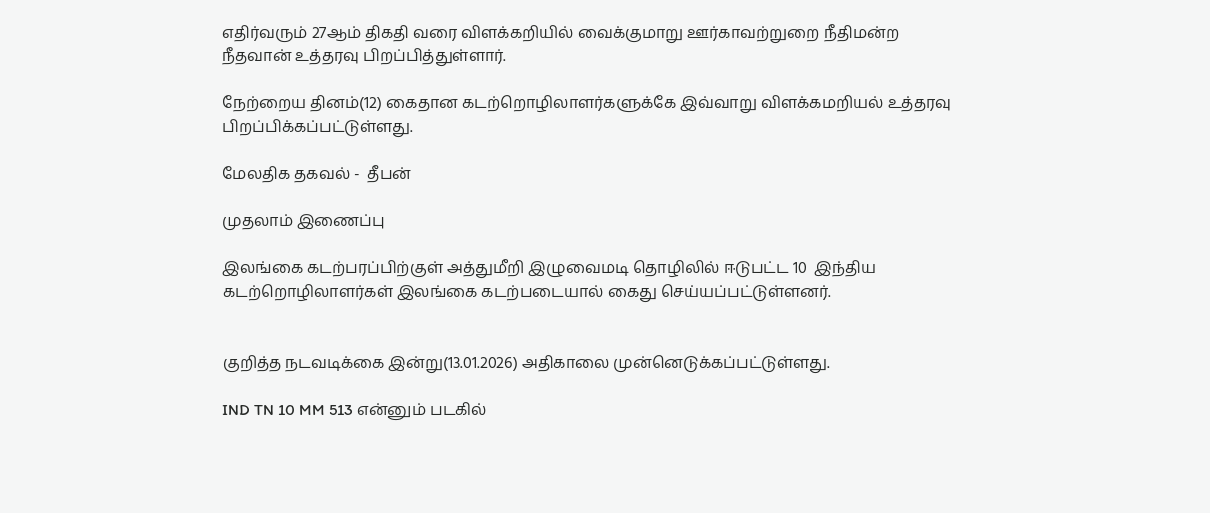எதிர்வரும் 27ஆம் திகதி வரை விளக்கறியில் வைக்குமாறு ஊர்காவற்றுறை நீதிமன்ற நீதவான் உத்தரவு பிறப்பித்துள்ளார்.

நேற்றைய தினம்(12) கைதான கடற்றொழிலாளர்களுக்கே இவ்வாறு விளக்கமறியல் உத்தரவு பிறப்பிக்கப்பட்டுள்ளது.

மேலதிக தகவல் -  தீபன்

முதலாம் இணைப்பு

இலங்கை கடற்பரப்பிற்குள் அத்துமீறி இழுவைமடி தொழிலில் ஈடுபட்ட 10  இந்திய கடற்றொழிலாளர்கள் இலங்கை கடற்படையால் கைது செய்யப்பட்டுள்ளனர்.


குறித்த நடவடிக்கை இன்று(13.01.2026) அதிகாலை முன்னெடுக்கப்பட்டுள்ளது.

IND TN 10 MM 513 என்னும் படகில்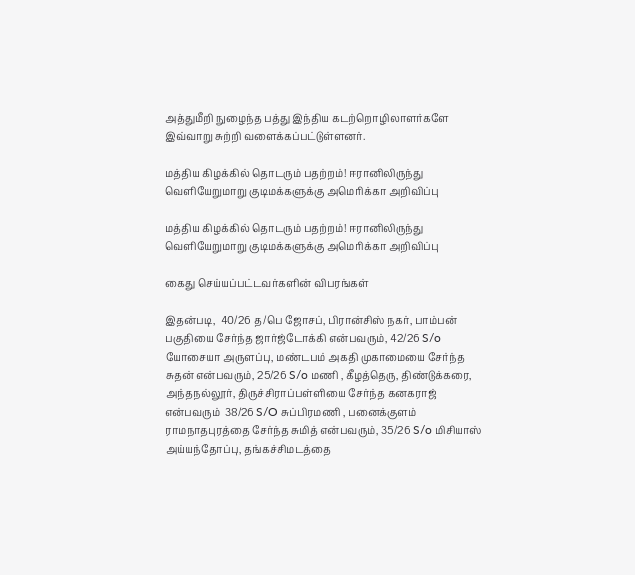அத்துமீறி நுழைந்த பத்து இந்திய கடற்றொழிலாளர்களே இவ்வாறு சுற்றி வளைக்கப்பட்டுள்ளனர்.

மத்திய கிழக்கில் தொடரும் பதற்றம்! ஈரானிலிருந்து வெளியேறுமாறு குடிமக்களுக்கு அமெரிக்கா அறிவிப்பு

மத்திய கிழக்கில் தொடரும் பதற்றம்! ஈரானிலிருந்து வெளியேறுமாறு குடிமக்களுக்கு அமெரிக்கா அறிவிப்பு

கைது செய்யப்பட்டவர்களின் விபரங்கள்

இதன்படி,  40/26 த/பெ ஜோசப், பிரான்சிஸ் நகர், பாம்பன் பகுதியை சேர்ந்த ஜார்ஜ்டோக்கி என்பவரும், 42/26 S/o யோசையா அருளப்பு, மண்டபம் அகதி முகாமையை சேர்ந்த சுதன் என்பவரும், 25/26 S/o மணி , கீழத்தெரு, திண்டுக்கரை, அந்தநல்லூர், திருச்சிராப்பள்ளியை சேர்ந்த கனகராஜ் என்பவரும்  38/26 S/O சுப்பிரமணி , பனைக்குளம் ராமநாதபுரத்தை சேர்ந்த சுமித் என்பவரும், 35/26 S/o மிசியாஸ் அய்யந்தோப்பு, தங்கச்சிமடத்தை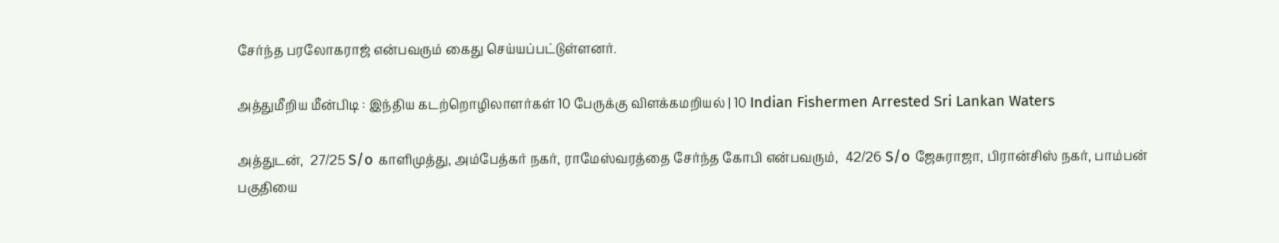சேர்ந்த பரலோகராஜ் என்பவரும் கைது செய்யப்பட்டுள்ளனர்.

அத்துமீறிய மீன்பிடி : இந்திய கடற்றொழிலாளர்கள் 10 பேருக்கு விளக்கமறியல் | 10 Indian Fishermen Arrested Sri Lankan Waters

அத்துடன்,  27/25 S/o காளிமுத்து, அம்பேத்கர் நகர், ராமேஸ்வரத்தை சேர்ந்த கோபி என்பவரும்,  42/26 S/o ஜேசுராஜா, பிரான்சிஸ் நகர், பாம்பன் பகுதியை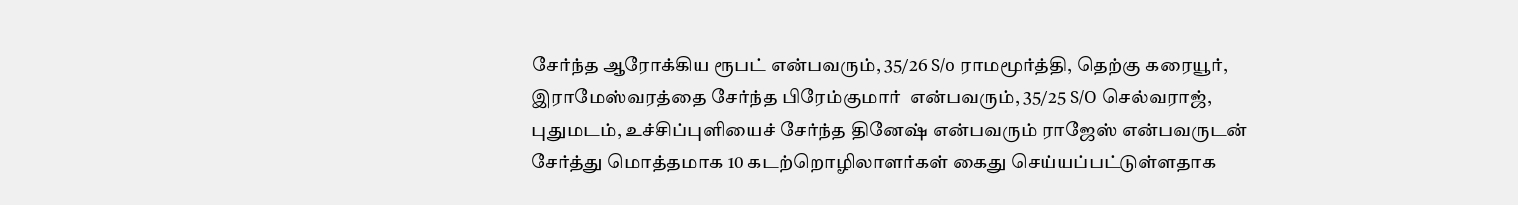சேர்ந்த ஆரோக்கிய ரூபட் என்பவரும், 35/26 S/o ராமமூர்த்தி, தெற்கு கரையூர், இராமேஸ்வரத்தை சேர்ந்த பிரேம்குமார்  என்பவரும், 35/25 S/O செல்வராஜ், புதுமடம், உச்சிப்புளியைச் சேர்ந்த தினேஷ் என்பவரும் ராஜேஸ் என்பவருடன் சேர்த்து மொத்தமாக 10 கடற்றொழிலாளர்கள் கைது செய்யப்பட்டுள்ளதாக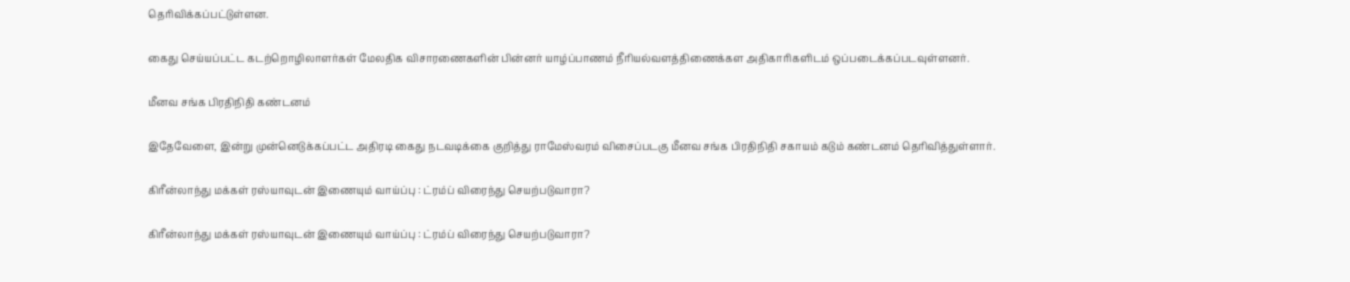தெரிவிக்கப்பட்டுள்ளன.

கைது செய்யப்பட்ட கடற்றொழிலாளர்கள் மேலதிக விசாரணைகளின் பின்னர் யாழ்ப்பாணம் நீரியல்வளத்திணைக்கள அதிகாரிகளிடம் ஒப்படைக்கப்படவுள்ளனர்.

மீனவ சங்க பிரதிநிதி கண்டனம்

இதேவேளை, இன்று முன்னெடுக்கப்பட்ட அதிரடி கைது நடவடிக்கை குறித்து ராமேஸ்வரம் விசைப்படகு மீனவ சங்க பிரதிநிதி சகாயம் கடும் கண்டனம் தெரிவித்துள்ளார்.

கிரீன்லாந்து மக்கள் ரஸ்யாவுடன் இணையும் வாய்ப்பு : ட்ரம்ப் விரைந்து செயற்படுவாரா?

கிரீன்லாந்து மக்கள் ரஸ்யாவுடன் இணையும் வாய்ப்பு : ட்ரம்ப் விரைந்து செயற்படுவாரா?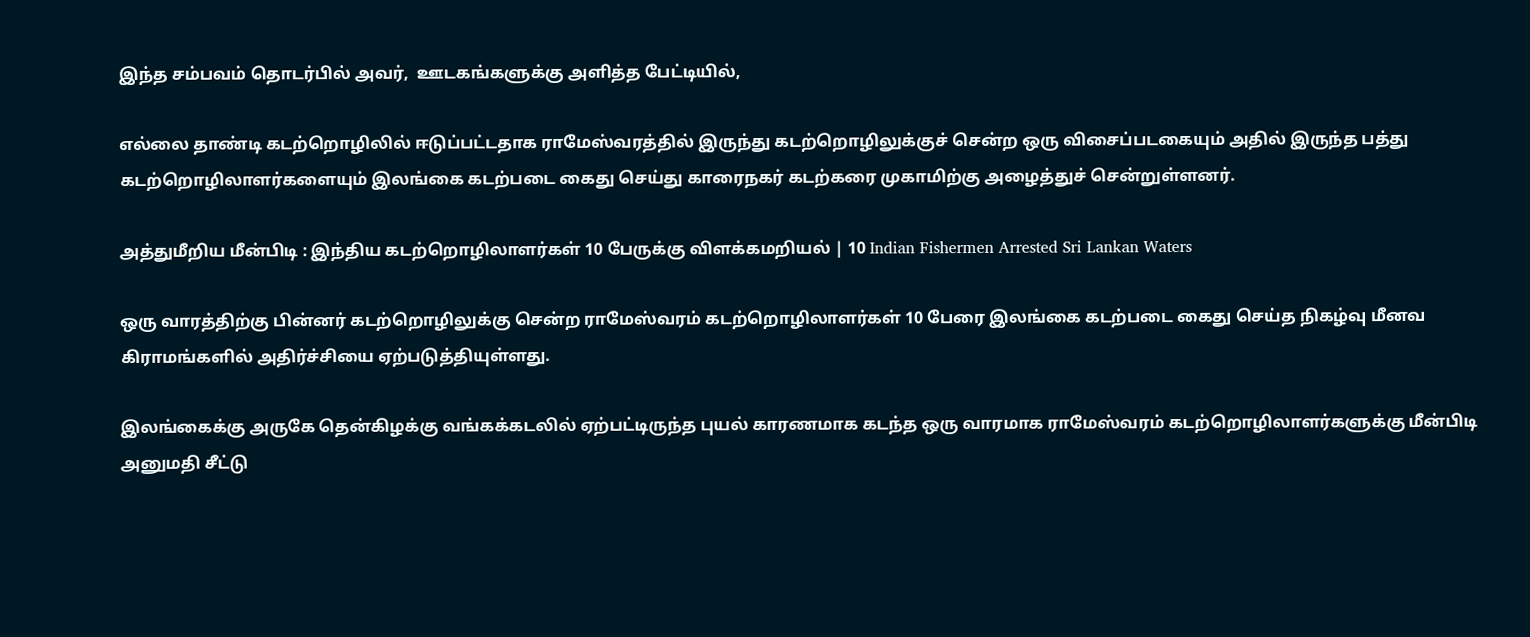இந்த சம்பவம் தொடர்பில் அவர்,  ஊடகங்களுக்கு அளித்த பேட்டியில்,

எல்லை தாண்டி கடற்றொழிலில் ஈடுப்பட்டதாக ராமேஸ்வரத்தில் இருந்து கடற்றொழிலுக்குச் சென்ற ஒரு விசைப்படகையும் அதில் இருந்த பத்து கடற்றொழிலாளர்களையும் இலங்கை கடற்படை கைது செய்து காரைநகர் கடற்கரை முகாமிற்கு அழைத்துச் சென்றுள்ளனர்.

அத்துமீறிய மீன்பிடி : இந்திய கடற்றொழிலாளர்கள் 10 பேருக்கு விளக்கமறியல் | 10 Indian Fishermen Arrested Sri Lankan Waters

ஒரு வாரத்திற்கு பின்னர் கடற்றொழிலுக்கு சென்ற ராமேஸ்வரம் கடற்றொழிலாளர்கள் 10 பேரை இலங்கை கடற்படை கைது செய்த நிகழ்வு மீனவ கிராமங்களில் அதிர்ச்சியை ஏற்படுத்தியுள்ளது.

இலங்கைக்கு அருகே தென்கிழக்கு வங்கக்கடலில் ஏற்பட்டிருந்த புயல் காரணமாக கடந்த ஒரு வாரமாக ராமேஸ்வரம் கடற்றொழிலாளர்களுக்கு மீன்பிடி அனுமதி சீட்டு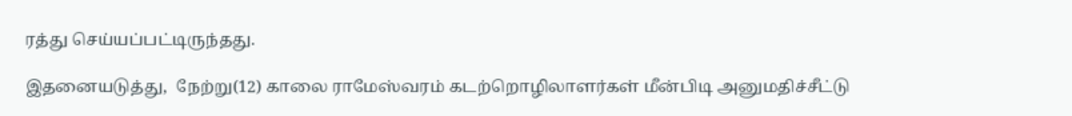ரத்து செய்யப்பட்டிருந்தது.

இதனையடுத்து,  நேற்று(12) காலை ராமேஸ்வரம் கடற்றொழிலாளர்கள் மீன்பிடி அனுமதிச்சீட்டு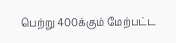பெற்று 400க்கும் மேற்பட்ட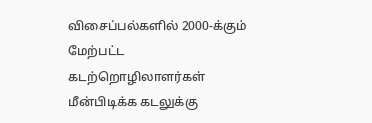விசைப்பல்களில் 2000-க்கும் மேற்பட்ட கடற்றொழிலாளர்கள் மீன்பிடிக்க கடலுக்கு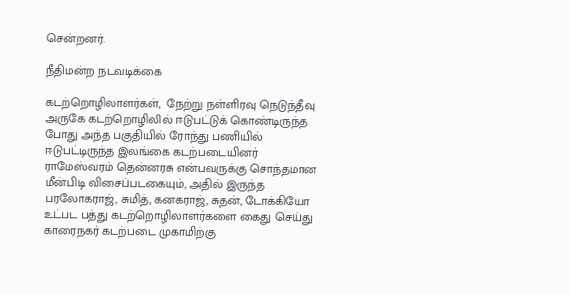சென்றனர்.

நீதிமன்ற நடவடிக்கை

கடற்றொழிலாளர்கள்,  நேற்று நள்ளிரவு நெடுந்தீவு அருகே கடற்றொழிலில் ஈடுபட்டுக் கொண்டிருந்த போது அந்த பகுதியில் ரோந்து பணியில் ஈடுபட்டிருந்த இலங்கை கடற்படையினர் ராமேஸ்வரம் தென்னரசு என்பவருக்கு சொந்தமான மீன்பிடி விசைப்படகையும், அதில் இருந்த பரலோகராஜ், சுமித், கனகராஜ், சுதன், டோக்கியோ உட்பட பத்து கடற்றொழிலாளர்களை கைது செய்து காரைநகர் கடற்படை முகாமிற்கு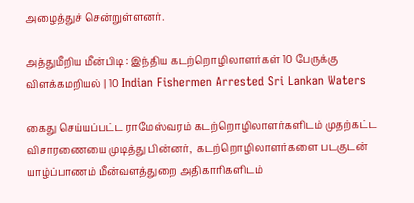அழைத்துச் சென்றுள்ளனர்.

அத்துமீறிய மீன்பிடி : இந்திய கடற்றொழிலாளர்கள் 10 பேருக்கு விளக்கமறியல் | 10 Indian Fishermen Arrested Sri Lankan Waters

கைது செய்யப்பட்ட ராமேஸ்வரம் கடற்றொழிலாளர்களிடம் முதற்கட்ட விசாரணையை முடித்து பின்னர்,  கடற்றொழிலாளர்களை படகுடன் யாழ்ப்பாணம் மீன்வளத்துறை அதிகாரிகளிடம்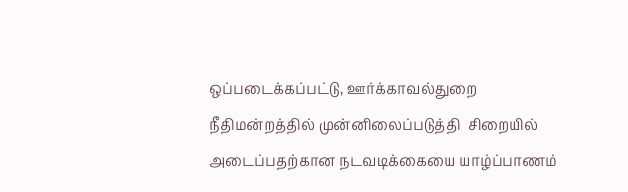ஒப்படைக்கப்பட்டு, ஊர்க்காவல்துறை நீதிமன்றத்தில் முன்னிலைப்படுத்தி  சிறையில் அடைப்பதற்கான நடவடிக்கையை யாழ்ப்பாணம்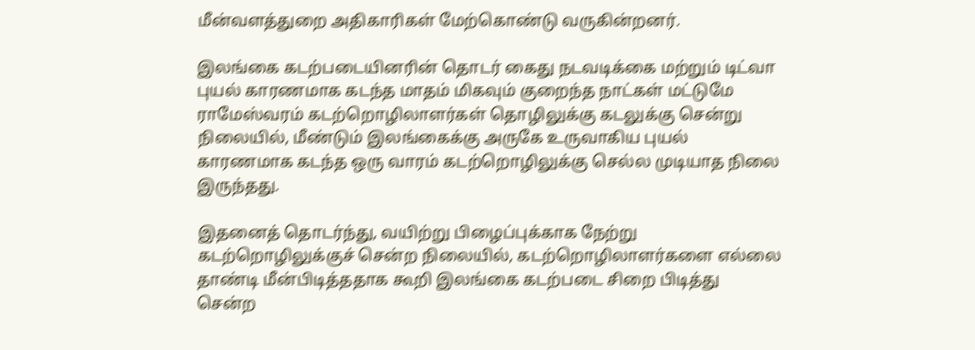மீன்வளத்துறை அதிகாரிகள் மேற்கொண்டு வருகின்றனர்.

இலங்கை கடற்படையினரின் தொடர் கைது நடவடிக்கை மற்றும் டிட்வா புயல் காரணமாக கடந்த மாதம் மிகவும் குறைந்த நாட்கள் மட்டுமே ராமேஸ்வரம் கடற்றொழிலாளர்கள் தொழிலுக்கு கடலுக்கு சென்று நிலையில், மீண்டும் இலங்கைக்கு அருகே உருவாகிய புயல் காரணமாக கடந்த ஒரு வாரம் கடற்றொழிலுக்கு செல்ல முடியாத நிலை இருந்தது.

இதனைத் தொடர்ந்து, வயிற்று பிழைப்புக்காக நேற்று கடற்றொழிலுக்குச் சென்ற நிலையில், கடற்றொழிலாளர்களை எல்லை தாண்டி மீன்பிடித்ததாக கூறி இலங்கை கடற்படை சிறை பிடித்து சென்ற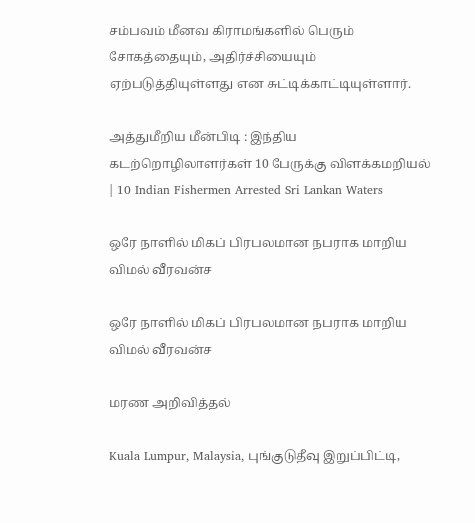சம்பவம் மீனவ கிராமங்களில் பெரும் சோகத்தையும், அதிர்ச்சியையும் ஏற்படுத்தியுள்ளது என சுட்டிக்காட்டியுள்ளார்.

அத்துமீறிய மீன்பிடி : இந்திய கடற்றொழிலாளர்கள் 10 பேருக்கு விளக்கமறியல் | 10 Indian Fishermen Arrested Sri Lankan Waters

ஒரே நாளில் மிகப் பிரபலமான நபராக மாறிய விமல் வீரவன்ச

ஒரே நாளில் மிகப் பிரபலமான நபராக மாறிய விமல் வீரவன்ச

மரண அறிவித்தல்

Kuala Lumpur, Malaysia, புங்குடுதீவு இறுப்பிட்டி,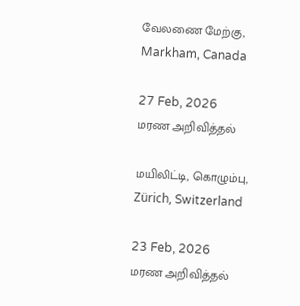வேலணை மேற்கு, Markham, Canada

27 Feb, 2026
மரண அறிவித்தல்

மயிலிட்டி, கொழும்பு, Zürich, Switzerland

23 Feb, 2026
மரண அறிவித்தல்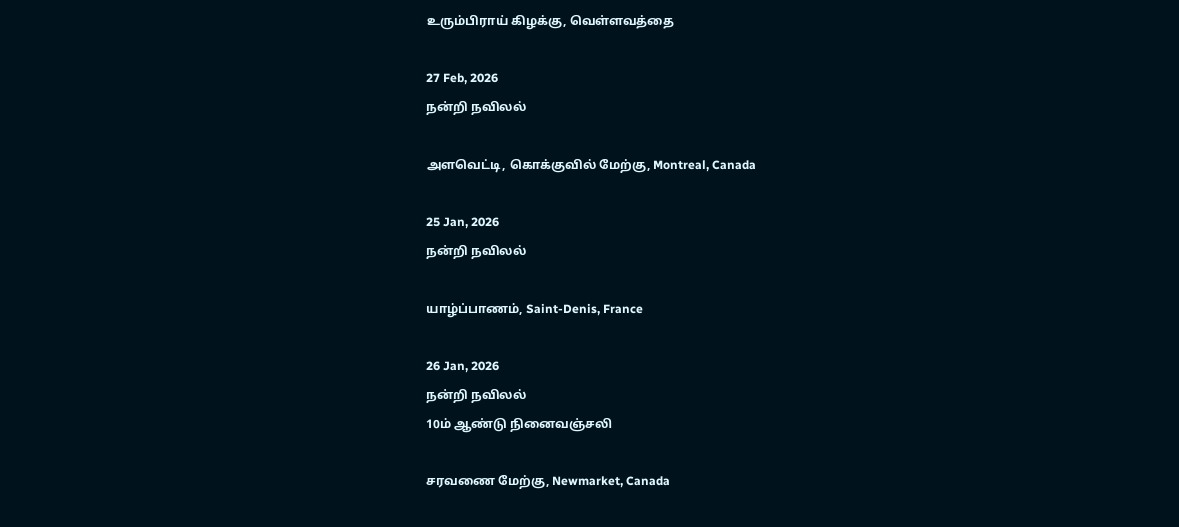உரும்பிராய் கிழக்கு, வெள்ளவத்தை

27 Feb, 2026
நன்றி நவிலல்

அளவெட்டி, கொக்குவில் மேற்கு, Montreal, Canada

25 Jan, 2026
நன்றி நவிலல்

யாழ்ப்பாணம், Saint-Denis, France

26 Jan, 2026
நன்றி நவிலல்
10ம் ஆண்டு நினைவஞ்சலி

சரவணை மேற்கு, Newmarket, Canada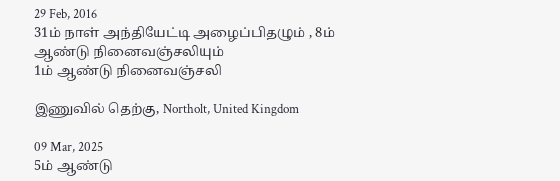29 Feb, 2016
31ம் நாள் அந்தியேட்டி அழைப்பிதழும் , 8ம் ஆண்டு நினைவஞ்சலியும்
1ம் ஆண்டு நினைவஞ்சலி

இணுவில் தெற்கு, Northolt, United Kingdom

09 Mar, 2025
5ம் ஆண்டு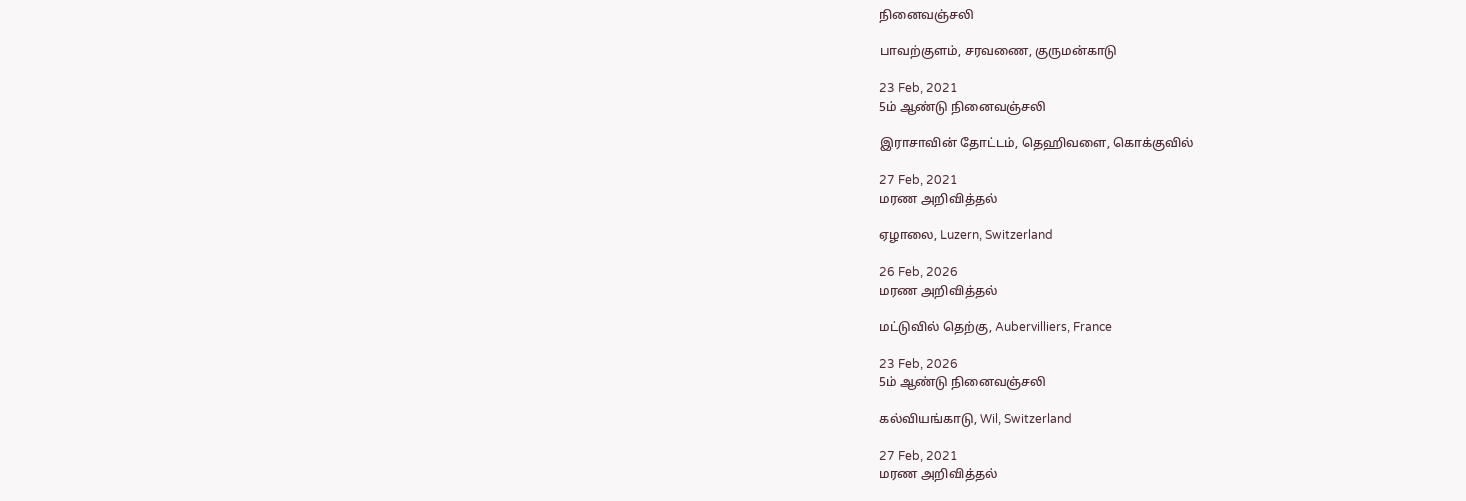நினைவஞ்சலி

பாவற்குளம், சரவணை, குருமன்காடு

23 Feb, 2021
5ம் ஆண்டு நினைவஞ்சலி

இராசாவின் தோட்டம், தெஹிவளை, கொக்குவில்

27 Feb, 2021
மரண அறிவித்தல்

ஏழாலை, Luzern, Switzerland

26 Feb, 2026
மரண அறிவித்தல்

மட்டுவில் தெற்கு, Aubervilliers, France

23 Feb, 2026
5ம் ஆண்டு நினைவஞ்சலி

கல்வியங்காடு, Wil, Switzerland

27 Feb, 2021
மரண அறிவித்தல்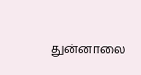துன்னாலை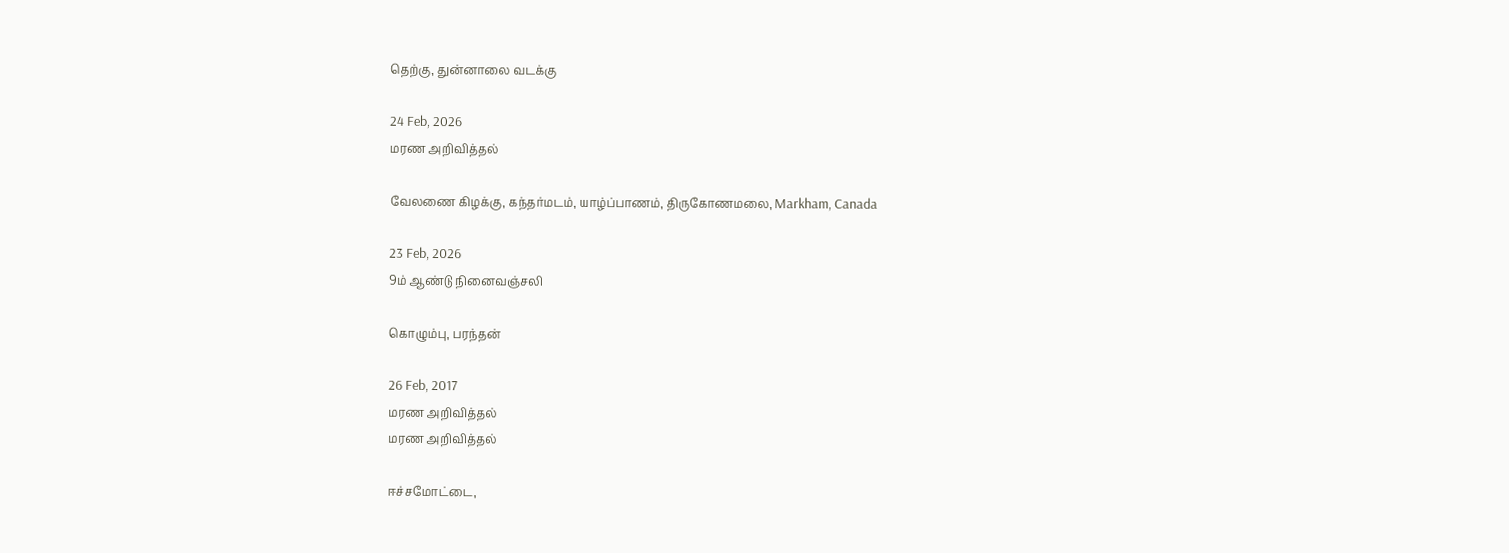தெற்கு, துன்னாலை வடக்கு

24 Feb, 2026
மரண அறிவித்தல்

வேலணை கிழக்கு, கந்தர்மடம், யாழ்ப்பாணம், திருகோணமலை, Markham, Canada

23 Feb, 2026
9ம் ஆண்டு நினைவஞ்சலி

கொழும்பு, பரந்தன்

26 Feb, 2017
மரண அறிவித்தல்
மரண அறிவித்தல்

ஈச்சமோட்டை,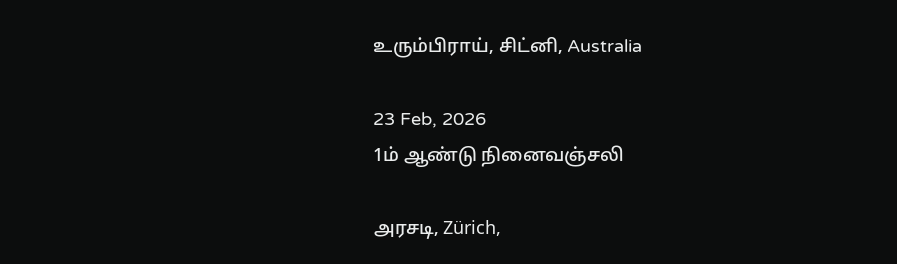உரும்பிராய், சிட்னி, Australia

23 Feb, 2026
1ம் ஆண்டு நினைவஞ்சலி

அரசடி, Zürich,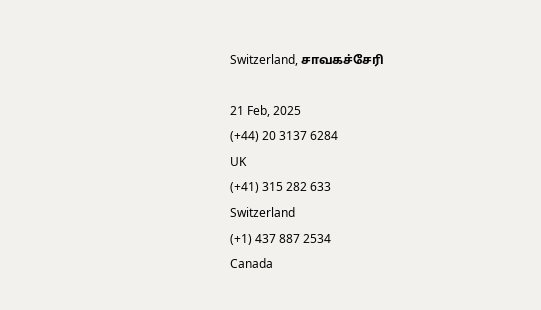Switzerland, சாவகச்சேரி

21 Feb, 2025
(+44) 20 3137 6284
UK
(+41) 315 282 633
Switzerland
(+1) 437 887 2534
Canada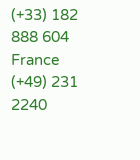(+33) 182 888 604
France
(+49) 231 2240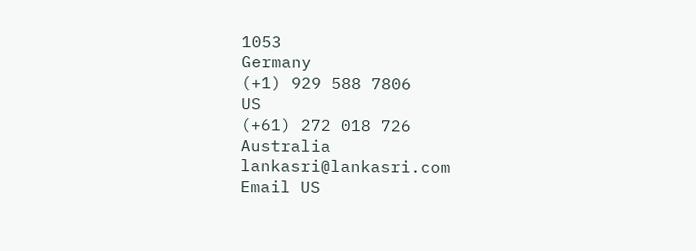1053
Germany
(+1) 929 588 7806
US
(+61) 272 018 726
Australia
lankasri@lankasri.com
Email US